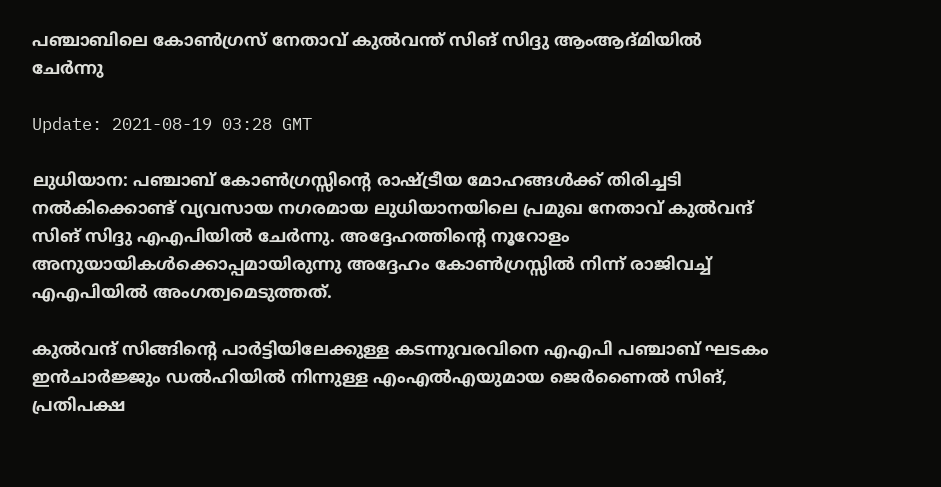പഞ്ചാബിലെ കോണ്‍ഗ്രസ് നേതാവ് കുല്‍വന്ത് സിങ് സിദ്ദു ആംആദ്മിയില്‍ ചേര്‍ന്നു

Update: 2021-08-19 03:28 GMT

ലുധിയാന: പഞ്ചാബ് കോണ്‍ഗ്രസ്സിന്റെ രാഷ്ട്രീയ മോഹങ്ങള്‍ക്ക് തിരിച്ചടി നല്‍കിക്കൊണ്ട് വ്യവസായ നഗരമായ ലുധിയാനയിലെ പ്രമുഖ നേതാവ് കുല്‍വന്ദ് സിങ് സിദ്ദു എഎപിയില്‍ ചേര്‍ന്നു. അദ്ദേഹത്തിന്റെ നൂറോളം അനുയായികള്‍ക്കൊപ്പമായിരുന്നു അദ്ദേഹം കോണ്‍ഗ്രസ്സില്‍ നിന്ന് രാജിവച്ച് എഎപിയില്‍ അംഗത്വമെടുത്തത്.

കുല്‍വന്ദ് സിങ്ങിന്റെ പാര്‍ട്ടിയിലേക്കുള്ള കടന്നുവരവിനെ എഎപി പഞ്ചാബ് ഘടകം ഇന്‍ചാര്‍ജ്ജും ഡല്‍ഹിയില്‍ നിന്നുള്ള എംഎല്‍എയുമായ ജെര്‍ണൈല്‍ സിങ്, പ്രതിപക്ഷ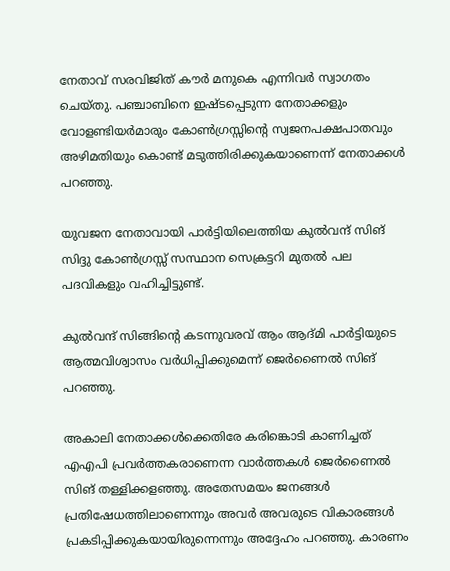നേതാവ് സരവിജിത് കൗര്‍ മനുകെ എന്നിവര്‍ സ്വാഗതം ചെയ്തു. പഞ്ചാബിനെ ഇഷ്ടപ്പെടുന്ന നേതാക്കളും വോളണ്ടിയര്‍മാരും കോണ്‍ഗ്രസ്സിന്റെ സ്വജനപക്ഷപാതവും അഴിമതിയും കൊണ്ട് മടുത്തിരിക്കുകയാണെന്ന് നേതാക്കള്‍ പറഞ്ഞു.

യുവജന നേതാവായി പാര്‍ട്ടിയിലെത്തിയ കുല്‍വന്ദ് സിങ് സിദ്ദു കോണ്‍ഗ്രസ്സ് സസ്ഥാന സെക്രട്ടറി മുതല്‍ പല പദവികളും വഹിച്ചിട്ടുണ്ട്.

കുല്‍വന്ദ് സിങ്ങിന്റെ കടന്നുവരവ് ആം ആദ്മി പാര്‍ട്ടിയുടെ ആത്മവിശ്വാസം വര്‍ധിപ്പിക്കുമെന്ന് ജെര്‍ണൈല്‍ സിങ് പറഞ്ഞു.

അകാലി നേതാക്കള്‍ക്കെതിരേ കരിങ്കൊടി കാണിച്ചത് എഎപി പ്രവര്‍ത്തകരാണെന്ന വാര്‍ത്തകള്‍ ജെര്‍ണൈല്‍ സിങ് തള്ളിക്കളഞ്ഞു. അതേസമയം ജനങ്ങള്‍ പ്രതിഷേധത്തിലാണെന്നും അവര്‍ അവരുടെ വികാരങ്ങള്‍ പ്രകടിപ്പിക്കുകയായിരുന്നെന്നും അദ്ദേഹം പറഞ്ഞു. കാരണം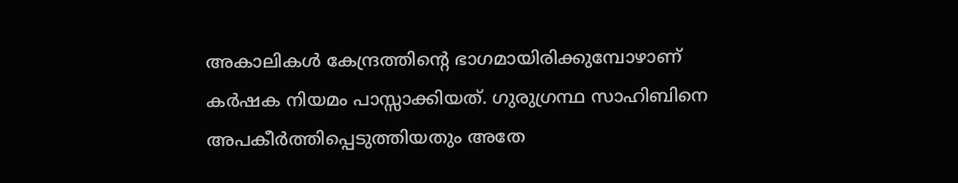അകാലികള്‍ കേന്ദ്രത്തിന്റെ ഭാഗമായിരിക്കുമ്പോഴാണ് കര്‍ഷക നിയമം പാസ്സാക്കിയത്. ഗുരുഗ്രന്ഥ സാഹിബിനെ അപകീര്‍ത്തിപ്പെടുത്തിയതും അതേ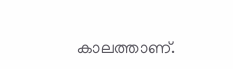കാലത്താണ്.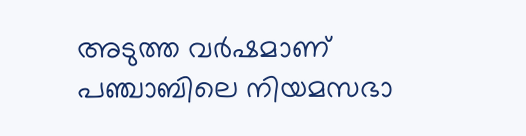അടുത്ത വര്‍ഷമാണ് പഞ്ചാബിലെ നിയമസഭാ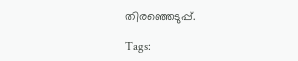തിരഞ്ഞെടുപ്പ്.

Tags: